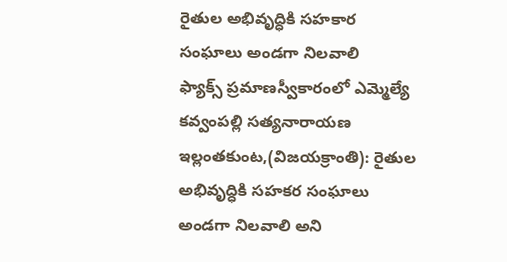రైతుల అభివృద్ధికి సహకార సంఘాలు అండగా నిలవాలి
ఫ్యాక్స్ ప్రమాణస్వీకారంలో ఎమ్మెల్యే కవ్వంపల్లి సత్యనారాయణ
ఇల్లంతకుంట,(విజయక్రాంతి): రైతుల అభివృద్ధికి సహకర సంఘాలు అండగా నిలవాలి అని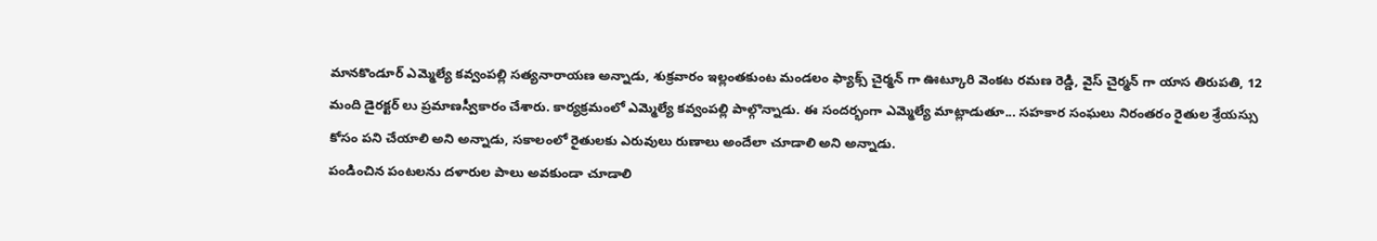మానకొండూర్ ఎమ్మెల్యే కవ్వంపల్లి సత్యనారాయణ అన్నాడు, శుక్రవారం ఇల్లంతకుంట మండలం ఫ్యాక్స్ చైర్మన్ గా ఊట్కూరి వెంకట రమణ రెడ్డి, వైస్ చైర్మన్ గా యాస తిరుపతి, 12 మంది డైరక్టర్ లు ప్రమాణస్వీకారం చేశారు. కార్యక్రమంలో ఎమ్మెల్యే కవ్వంపల్లి పాల్గొన్నాడు. ఈ సందర్భంగా ఎమ్మెల్యే మాట్లాడుతూ... సహకార సంఘలు నిరంతరం రైతుల శ్రేయస్సు కోసం పని చేయాలి అని అన్నాడు, సకాలంలో రైతులకు ఎరువులు రుణాలు అందేలా చూడాలి అని అన్నాడు.
పండించిన పంటలను దళారుల పాలు అవకుండా చూడాలి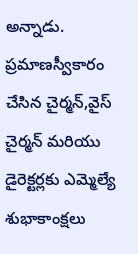అన్నాడు. ప్రమాణస్వీకారం చేసిన చైర్మన్,వైస్ చైర్మన్ మరియు డైరెక్టర్లకు ఎమ్మెల్యే శుభాకాంక్షలు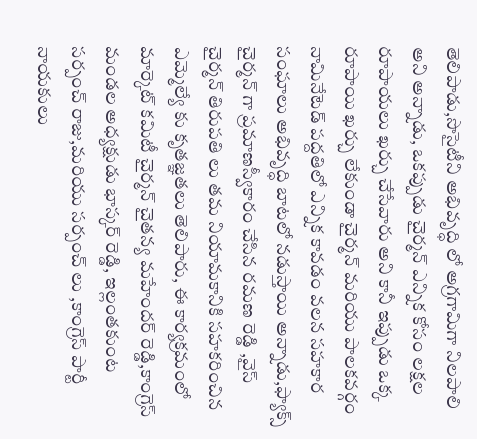తెలిపాడు,సొసైటీని అభివృద్ధి లో అగ్రగామిగా నిలపాలి అని అన్నాడు, ఒకప్పుడు చైర్మన్ ఎన్నిక కోసం లక్షల రూపాయలు ఖర్చు చేసేవారు అని కానీ ఇప్పుడు ఒక్క రూపాయి ఖర్చు లేకుండా చైర్మన్ మరియు పాలకవర్గం నామినేటెడ్ పద్దతిలో ఎన్నిక కావడం వలన సహకార సంఘాలు అభివృద్ధి బాటలో నడుస్తాయి అన్నాడు,ఫ్యాక్స్ చైర్మన్ గా ప్రమాణస్వీకారం చేసిన రమణ రెడ్డి ,వైస్ చైర్మన్ తిరుపతి లు తమ నియామకానికి సహకరించిన ఎమ్మెల్యే కు కృతజ్ఞతలు తెలిపారు, ఈ కార్యక్రమంలో మార్కెట్ కమిటీ చైర్మన్ చైతన్య మహేందర్ రెడ్డి,కాంగ్రెస్ మండల అధ్యక్షుడు భాస్కర్ రెడ్డి, ఇల్లంతకుంట సర్పంచ్ రాజు,మరియు సర్పంచ్ లు ,కాంగ్రెస్ పార్టీ నాయకులు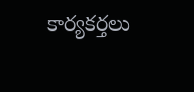కార్యకర్తలు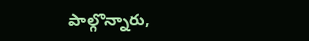పాల్గొన్నారు,